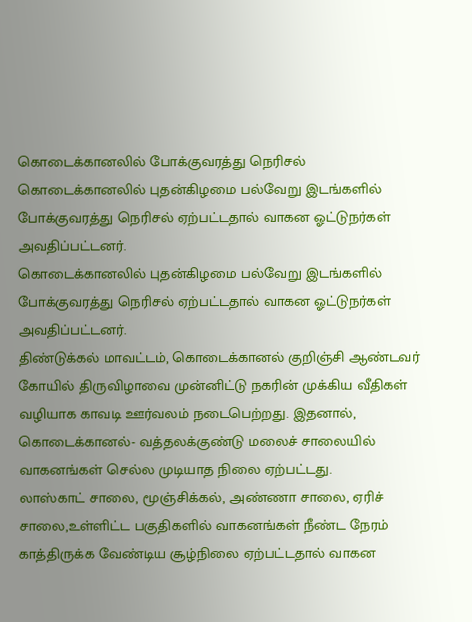கொடைக்கானலில் போக்குவரத்து நெரிசல்
கொடைக்கானலில் புதன்கிழமை பல்வேறு இடங்களில் போக்குவரத்து நெரிசல் ஏற்பட்டதால் வாகன ஓட்டுநர்கள் அவதிப்பட்டனர்.
கொடைக்கானலில் புதன்கிழமை பல்வேறு இடங்களில் போக்குவரத்து நெரிசல் ஏற்பட்டதால் வாகன ஓட்டுநர்கள் அவதிப்பட்டனர்.
திண்டுக்கல் மாவட்டம், கொடைக்கானல் குறிஞ்சி ஆண்டவர் கோயில் திருவிழாவை முன்னிட்டு நகரின் முக்கிய வீதிகள் வழியாக காவடி ஊர்வலம் நடைபெற்றது. இதனால், கொடைக்கானல்- வத்தலக்குண்டு மலைச் சாலையில் வாகனங்கள் செல்ல முடியாத நிலை ஏற்பட்டது.
லாஸ்காட் சாலை, மூஞ்சிக்கல், அண்ணா சாலை, ஏரிச் சாலை,உள்ளிட்ட பகுதிகளில் வாகனங்கள் நீண்ட நேரம் காத்திருக்க வேண்டிய சூழ்நிலை ஏற்பட்டதால் வாகன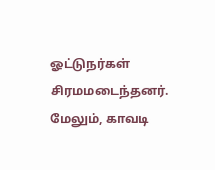ஓட்டுநர்கள் சிரமமடைந்தனர். மேலும், காவடி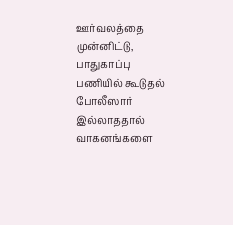ஊர்வலத்தை முன்னிட்டு, பாதுகாப்பு பணியில் கூடுதல் போலீஸார் இல்லாததால் வாகனங்களை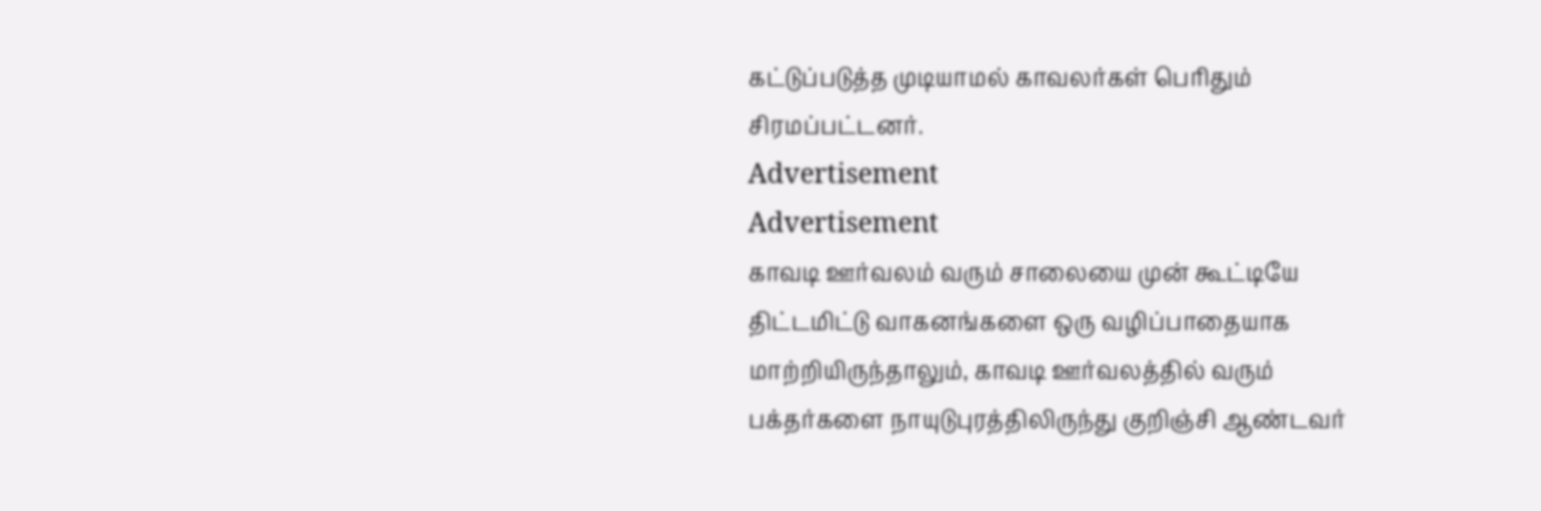கட்டுப்படுத்த முடியாமல் காவலர்கள் பெரிதும் சிரமப்பட்டனர்.
Advertisement
Advertisement
காவடி ஊர்வலம் வரும் சாலையை முன் கூட்டியே திட்டமிட்டு வாகனங்களை ஒரு வழிப்பாதையாக மாற்றியிருந்தாலும், காவடி ஊர்வலத்தில் வரும் பக்தர்களை நாயுடுபுரத்திலிருந்து குறிஞ்சி ஆண்டவர்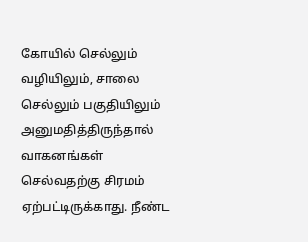கோயில் செல்லும் வழியிலும், சாலை செல்லும் பகுதியிலும் அனுமதித்திருந்தால் வாகனங்கள் செல்வதற்கு சிரமம் ஏற்பட்டிருக்காது. நீண்ட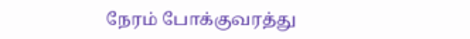நேரம் போக்குவரத்து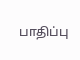பாதிப்பு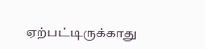ஏற்பட்டிருக்காது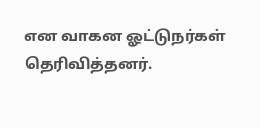என வாகன ஓட்டுநர்கள் தெரிவித்தனர்.